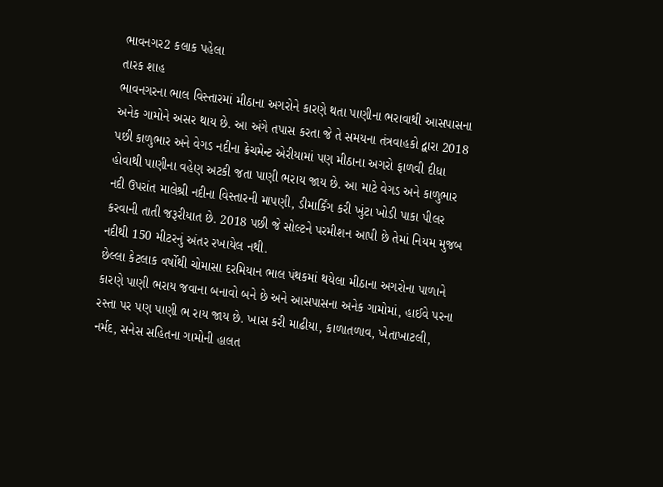ભાવનગર2 કલાક પહેલા
તારક શાહ
ભાવનગરના ભાલ વિસ્તારમાં મીઠાના અગરોને કારણે થતા પાણીના ભરાવાથી આસપાસના અનેક ગામોને અસર થાય છે. આ અંગે તપાસ કરતા જે તે સમયના તંત્રવાહકો દ્વારા 2018 પછી કાળુભાર અને વેગડ નદીના ક્રેચમેન્ટ એરીયામાં પણ મીઠાના અગરો ફાળવી દીધા હોવાથી પાણીના વહેણ અટકી જતા પાણી ભરાય જાય છે. આ માટે વેગડ અને કાળુભાર નદી ઉપરાંત માલેશ્રી નદીના વિસ્તારની માપણી, ડીમાર્કિંગ કરી ખુંટા ખોડી પાકા પીલર કરવાની તાતી જરૂરીયાત છે. 2018 પછી જે સોલ્ટને પરમીશન આપી છે તેમાં નિયમ મુજબ નદીથી 150 મીટરનું અંતર રખાયેલ નથી.
છેલ્લા કેટલાક વર્ષોથી ચોમાસા દરમિયાન ભાલ પંથકમાં થયેલા મીઠાના અગરોના પાળાને કારણે પાણી ભરાય જવાના બનાવો બને છે અને આસપાસના અનેક ગામોમાં, હાઈવે પરના રસ્તા પર પણ પાણી ભ રાય જાય છે. ખાસ કરી માઢીયા, કાળાતળાવ, ખેતાખાટલી, નર્મદ, સનેસ સહિતના ગામોની હાલત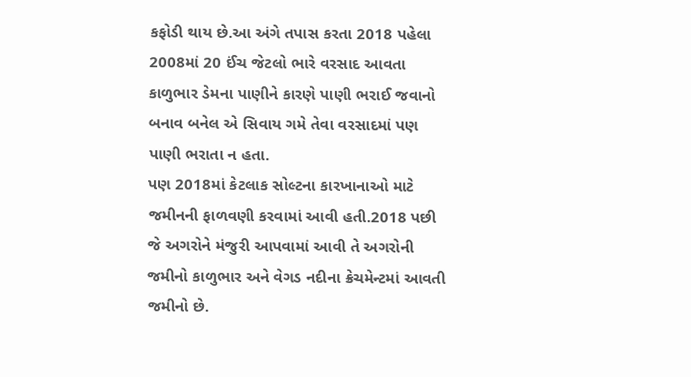કફોડી થાય છે.આ અંગે તપાસ કરતા 2018 પહેલા 2008માં 20 ઈંચ જેટલો ભારે વરસાદ આવતા કાળુભાર ડેમના પાણીને કારણે પાણી ભરાઈ જવાનો બનાવ બનેલ એ સિવાય ગમે તેવા વરસાદમાં પણ પાણી ભરાતા ન હતા.
પણ 2018માં કેટલાક સોલ્ટના કારખાનાઓ માટે જમીનની ફાળવણી કરવામાં આવી હતી.2018 પછી જે અગરોને મંજુરી આપવામાં આવી તે અગરોની જમીનો કાળુભાર અને વેગડ નદીના ક્રેચમેન્ટમાં આવતી જમીનો છે.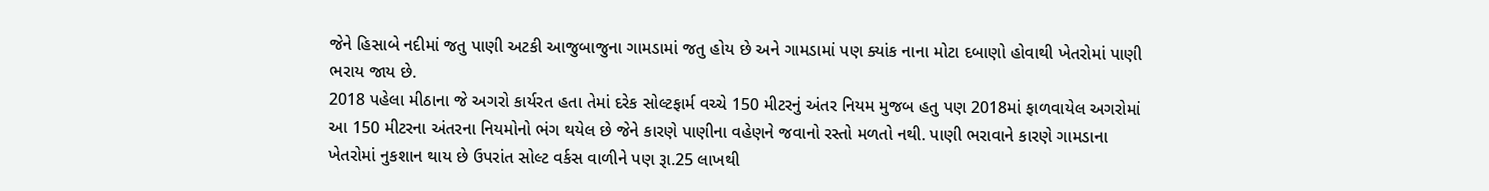જેને હિસાબે નદીમાં જતુ પાણી અટકી આજુબાજુના ગામડામાં જતુ હોય છે અને ગામડામાં પણ ક્યાંક નાના મોટા દબાણો હોવાથી ખેતરોમાં પાણી ભરાય જાય છે.
2018 પહેલા મીઠાના જે અગરો કાર્યરત હતા તેમાં દરેક સોલ્ટફાર્મ વચ્ચે 150 મીટરનું અંતર નિયમ મુજબ હતુ પણ 2018માં ફાળવાયેલ અગરોમાં આ 150 મીટરના અંતરના નિયમોનો ભંગ થયેલ છે જેને કારણે પાણીના વહેણને જવાનો રસ્તો મળતો નથી. પાણી ભરાવાને કારણે ગામડાના ખેતરોમાં નુકશાન થાય છે ઉપરાંત સોલ્ટ વર્કસ વાળીને પણ રૂા.25 લાખથી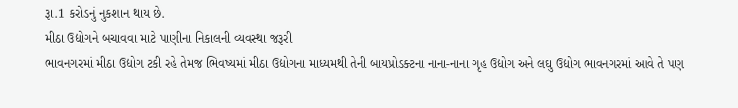રૂા.1 કરોડનું નુકશાન થાય છે.
મીઠા ઉદ્યોગને બચાવવા માટે પાણીના નિકાલની વ્યવસ્થા જરૂરી
ભાવનગરમાં મીઠા ઉદ્યોગ ટકી રહે તેમજ ભિવષ્યમાં મીઠા ઉદ્યોગના માધ્યમથી તેની બાયપ્રોડક્ટના નાના-નાના ગૃહ ઉદ્યોગ અને લઘુ ઉદ્યોગ ભાવનગરમાં આવે તે પણ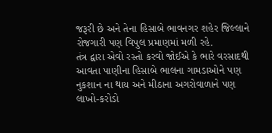જરૂરી છે અને તેના હિસાબે ભાવનગર શહેર જિલ્લાને રોજગારી પણ વિપુલ પ્રમાણમાં મળી રહે.
તંત્ર દ્વારા એવો રસ્તો કરવો જોઈએ કે ભારે વરસાદથી આવતા પાણીના હિસાબે ભાલના ગામડાઓને પણ નુકશાન ના થાય અને મીઠાના અગરોવાળાને પણ લાખો-કરોડો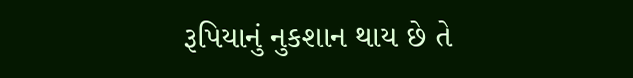રૂપિયાનું નુકશાન થાય છે તે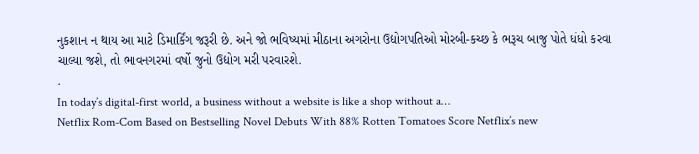નુકશાન ન થાય આ માટે ડિમાર્કિંગ જરૂરી છે. અને જો ભવિષ્યમાં મીઠાના અગરોના ઉદ્યોગપતિઓ મોરબી-કચ્છ કે ભરૂચ બાજુ પોતે ધંધો કરવા ચાલ્યા જશે, તો ભાવનગરમાં વર્ષો જુનો ઉદ્યોગ મરી પરવારશે.
.
In today’s digital-first world, a business without a website is like a shop without a…
Netflix Rom-Com Based on Bestselling Novel Debuts With 88% Rotten Tomatoes Score Netflix’s new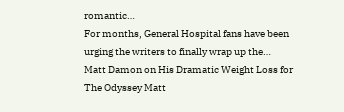romantic…
For months, General Hospital fans have been urging the writers to finally wrap up the…
Matt Damon on His Dramatic Weight Loss for The Odyssey Matt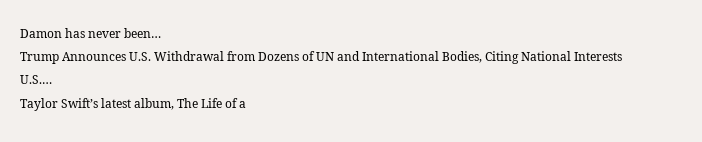Damon has never been…
Trump Announces U.S. Withdrawal from Dozens of UN and International Bodies, Citing National Interests U.S.…
Taylor Swift’s latest album, The Life of a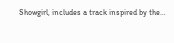Showgirl, includes a track inspired by the…